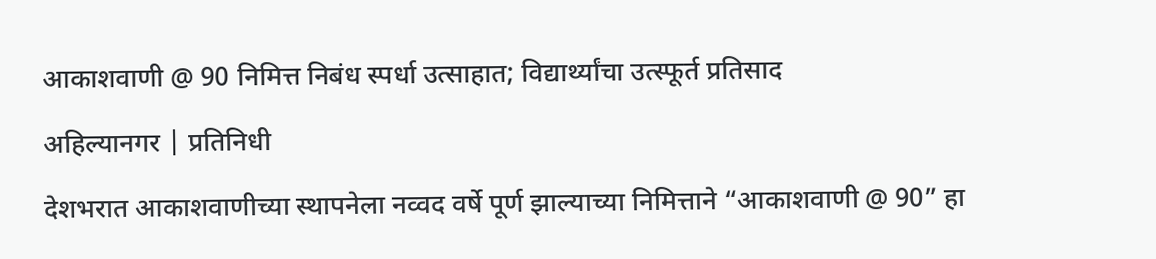आकाशवाणी @ 90 निमित्त निबंध स्पर्धा उत्साहात; विद्यार्थ्यांचा उत्स्फूर्त प्रतिसाद

अहिल्यानगर | प्रतिनिधी

देशभरात आकाशवाणीच्या स्थापनेला नव्वद वर्षे पूर्ण झाल्याच्या निमित्ताने “आकाशवाणी @ 90” हा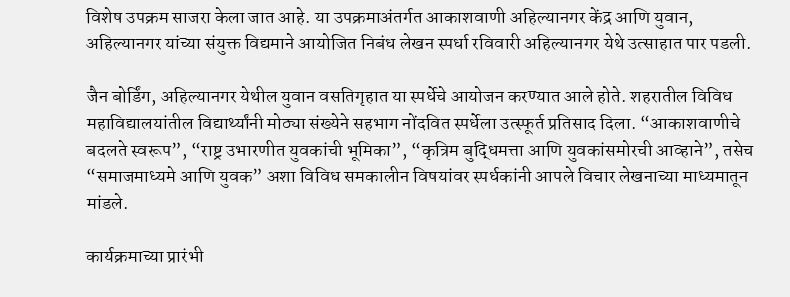विशेष उपक्रम साजरा केला जात आहे. या उपक्रमाअंतर्गत आकाशवाणी अहिल्यानगर केंद्र आणि युवान, अहिल्यानगर यांच्या संयुक्त विद्यमाने आयोजित निबंध लेखन स्पर्धा रविवारी अहिल्यानगर येथे उत्साहात पार पडली.

जैन बोर्डिंग, अहिल्यानगर येथील युवान वसतिगृहात या स्पर्धेचे आयोजन करण्यात आले होते. शहरातील विविध महाविद्यालयांतील विद्यार्थ्यांनी मोठ्या संख्येने सहभाग नोंदवित स्पर्धेला उत्स्फूर्त प्रतिसाद दिला. “आकाशवाणीचे बदलते स्वरूप”, “राष्ट्र उभारणीत युवकांची भूमिका”, “कृत्रिम बुद्धिमत्ता आणि युवकांसमोरची आव्हाने”, तसेच “समाजमाध्यमे आणि युवक” अशा विविध समकालीन विषयांवर स्पर्धकांनी आपले विचार लेखनाच्या माध्यमातून मांडले.

कार्यक्रमाच्या प्रारंभी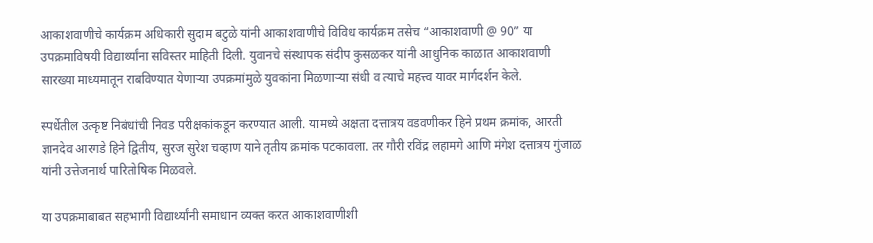आकाशवाणीचे कार्यक्रम अधिकारी सुदाम बटुळे यांनी आकाशवाणीचे विविध कार्यक्रम तसेच “आकाशवाणी @ 90” या उपक्रमाविषयी विद्यार्थ्यांना सविस्तर माहिती दिली. युवानचे संस्थापक संदीप कुसळकर यांनी आधुनिक काळात आकाशवाणी सारख्या माध्यमातून राबविण्यात येणाऱ्या उपक्रमांमुळे युवकांना मिळणाऱ्या संधी व त्याचे महत्त्व यावर मार्गदर्शन केले.

स्पर्धेतील उत्कृष्ट निबंधांची निवड परीक्षकांकडून करण्यात आली. यामध्ये अक्षता दत्तात्रय वडवणीकर हिने प्रथम क्रमांक, आरती ज्ञानदेव आरगडे हिने द्वितीय, सुरज सुरेश चव्हाण याने तृतीय क्रमांक पटकावला. तर गौरी रविंद्र लहामगे आणि मंगेश दत्तात्रय गुंजाळ यांनी उत्तेजनार्थ पारितोषिक मिळवले.

या उपक्रमाबाबत सहभागी विद्यार्थ्यांनी समाधान व्यक्त करत आकाशवाणीशी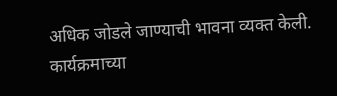अधिक जोडले जाण्याची भावना व्यक्त केली. कार्यक्रमाच्या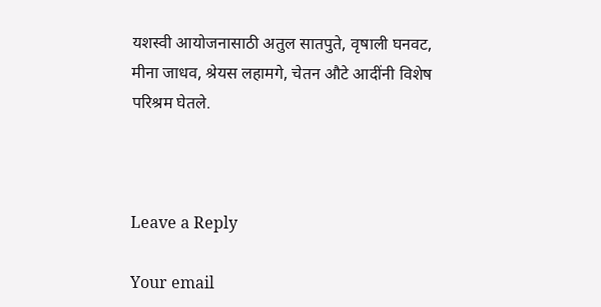यशस्वी आयोजनासाठी अतुल सातपुते, वृषाली घनवट, मीना जाधव, श्रेयस लहामगे, चेतन औटे आदींनी विशेष परिश्रम घेतले.



Leave a Reply

Your email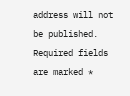address will not be published. Required fields are marked *